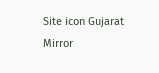Site icon Gujarat Mirror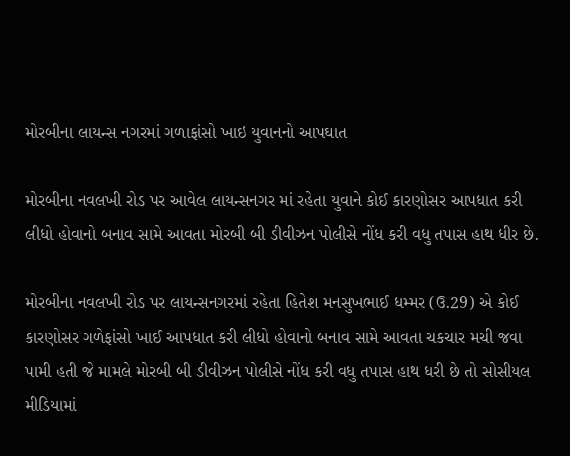મોરબીના લાયન્સ નગરમાં ગળાફાંસો ખાઇ યુવાનનો આપઘાત

મોરબીના નવલખી રોડ પર આવેલ લાયન્સનગર માં રહેતા યુવાને કોઈ કારણોસર આપધાત કરી લીધો હોવાનો બનાવ સામે આવતા મોરબી બી ડીવીઝન પોલીસે નોંધ કરી વધુ તપાસ હાથ ધીર છે.

મોરબીના નવલખી રોડ પર લાયન્સનગરમાં રહેતા હિતેશ મનસુખભાઈ ધમ્મર (ઉ.29) એ કોઈ કારણોસર ગળેફાંસો ખાઈ આપધાત કરી લીધો હોવાનો બનાવ સામે આવતા ચકચાર મચી જવા પામી હતી જે મામલે મોરબી બી ડીવીઝન પોલીસે નોંધ કરી વધુ તપાસ હાથ ધરી છે તો સોસીયલ મીડિયામાં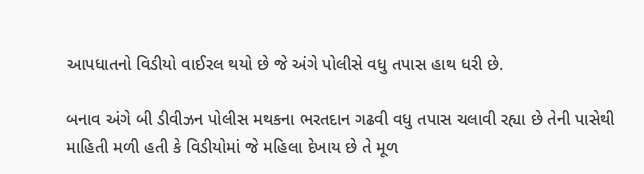આપધાતનો વિડીયો વાઈરલ થયો છે જે અંગે પોલીસે વધુ તપાસ હાથ ધરી છે.

બનાવ અંગે બી ડીવીઝન પોલીસ મથકના ભરતદાન ગઢવી વધુ તપાસ ચલાવી રહ્યા છે તેની પાસેથી માહિતી મળી હતી કે વિડીયોમાં જે મહિલા દેખાય છે તે મૂળ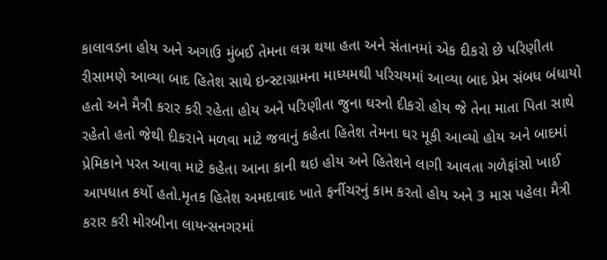કાલાવડના હોય અને અગાઉ મુંબઈ તેમના લગ્ન થયા હતા અને સંતાનમાં એક દીકરો છે પરિણીતા રીસામણે આવ્યા બાદ હિતેશ સાથે ઇન્સ્ટાગ્રામના માધ્યમથી પરિચયમાં આવ્યા બાદ પ્રેમ સંબધ બંધાયો હતો અને મૈત્રી કરાર કરી રહેતા હોય અને પરિણીતા જુના ઘરનો દીકરો હોય જે તેના માતા પિતા સાથે રહેતો હતો જેથી દીકરાને મળવા માટે જવાનું કહેતા હિતેશ તેમના ઘર મૂકી આવ્યો હોય અને બાદમાં પ્રેમિકાને પરત આવા માટે કહેતા આના કાની થઇ હોય અને હિતેશને લાગી આવતા ગળેફાંસો ખાઈ આપધાત કર્યો હતો.મૃતક હિતેશ અમદાવાદ ખાતે ફર્નીચરનું કામ કરતો હોય અને 3 માસ પહેલા મૈત્રી કરાર કરી મોરબીના લાયન્સનગરમાં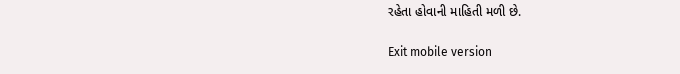રહેતા હોવાની માહિતી મળી છે.

Exit mobile version